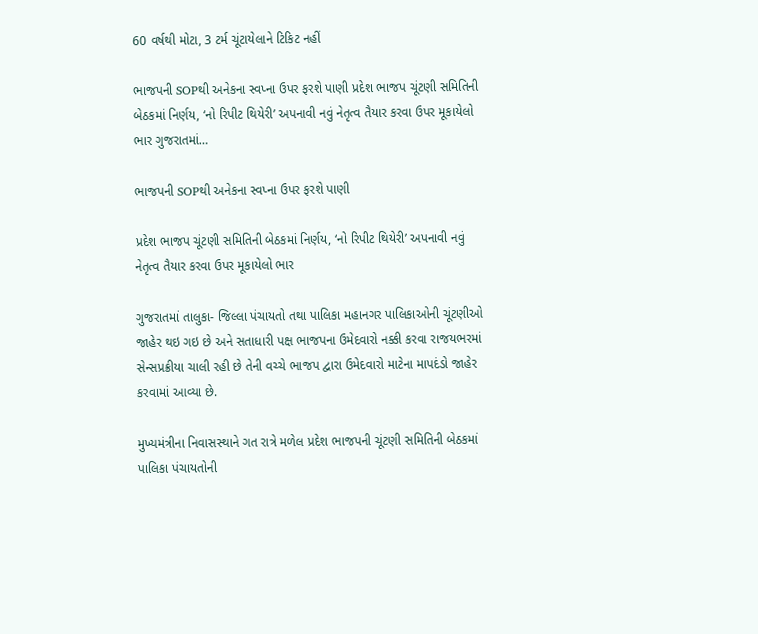60 વર્ષથી મોટા, 3 ટર્મ ચૂંટાયેલાને ટિકિટ નહીં

ભાજપની SOPથી અનેકના સ્વપ્ના ઉપર ફરશે પાણી પ્રદેશ ભાજપ ચૂંટણી સમિતિની બેઠકમાં નિર્ણય, ‘નો રિપીટ થિયેરી’ અપનાવી નવું નેતૃત્વ તૈયાર કરવા ઉપર મૂકાયેલો ભાર ગુજરાતમાં…

ભાજપની SOPથી અનેકના સ્વપ્ના ઉપર ફરશે પાણી

પ્રદેશ ભાજપ ચૂંટણી સમિતિની બેઠકમાં નિર્ણય, ‘નો રિપીટ થિયેરી’ અપનાવી નવું નેતૃત્વ તૈયાર કરવા ઉપર મૂકાયેલો ભાર

ગુજરાતમાં તાલુકા- જિલ્લા પંચાયતો તથા પાલિકા મહાનગર પાલિકાઓની ચૂંટણીઓ જાહેર થઇ ગઇ છે અને સતાધારી પક્ષ ભાજપના ઉમેદવારો નક્કી કરવા રાજયભરમાં સેન્સપ્રક્રીયા ચાલી રહી છે તેની વચ્ચે ભાજપ દ્વારા ઉમેદવારો માટેના માપદંડો જાહેર કરવામાં આવ્યા છે.

મુખ્યમંત્રીના નિવાસસ્થાને ગત રાત્રે મળેલ પ્રદેશ ભાજપની ચૂંટણી સમિતિની બેઠકમાં પાલિકા પંચાયતોની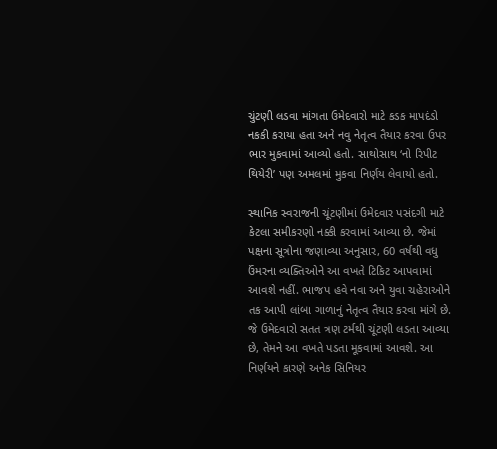ચુંટણી લડવા માંગતા ઉમેદવારો માટે કડક માપદંડો નકકી કરાયા હતા અને નવુ નેતૃત્વ તૈયાર કરવા ઉપર ભાર મુકવામાં આવ્યો હતો. સાથોસાથ ‘નો રિપીટ થિયેરી’ પણ અમલમાં મુકવા નિર્ણય લેવાયો હતો.

સ્થાનિક સ્વરાજની ચૂંટણીમાં ઉમેદવાર પસંદગી માટે કેટલા સમીકરણો નક્કી કરવામાં આવ્યા છે. જેમાં પક્ષના સૂત્રોના જણાવ્યા અનુસાર, 60 વર્ષથી વધુ ઉંમરના વ્યક્તિઓને આ વખતે ટિકિટ આપવામાં આવશે નહીં. ભાજપ હવે નવા અને યુવા ચહેરાઓને તક આપી લાંબા ગાળાનું નેતૃત્વ તૈયાર કરવા માંગે છે. જે ઉમેદવારો સતત ત્રણ ટર્મથી ચૂંટણી લડતા આવ્યા છે, તેમને આ વખતે પડતા મૂકવામાં આવશે. આ નિર્ણયને કારણે અનેક સિનિયર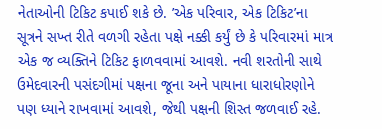નેતાઓની ટિકિટ કપાઈ શકે છે. ’એક પરિવાર, એક ટિકિટ’ના સૂત્રને સખ્ત રીતે વળગી રહેતા પક્ષે નક્કી કર્યું છે કે પરિવારમાં માત્ર એક જ વ્યક્તિને ટિકિટ ફાળવવામાં આવશે. નવી શરતોની સાથે ઉમેદવારની પસંદગીમાં પક્ષના જૂના અને પાયાના ધારાધોરણોને પણ ધ્યાને રાખવામાં આવશે, જેથી પક્ષની શિસ્ત જળવાઈ રહે.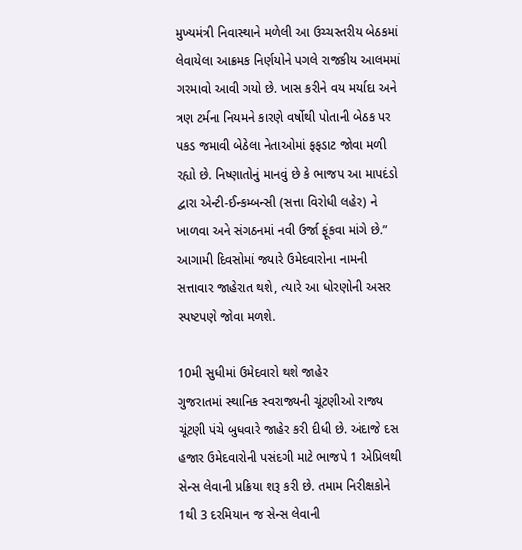મુખ્યમંત્રી નિવાસ્થાને મળેલી આ ઉચ્ચસ્તરીય બેઠકમાં લેવાયેલા આક્રમક નિર્ણયોને પગલે રાજકીય આલમમાં ગરમાવો આવી ગયો છે. ખાસ કરીને વય મર્યાદા અને ત્રણ ટર્મના નિયમને કારણે વર્ષોથી પોતાની બેઠક પર પકડ જમાવી બેઠેલા નેતાઓમાં ફફડાટ જોવા મળી રહ્યો છે. નિષ્ણાતોનું માનવું છે કે ભાજપ આ માપદંડો દ્વારા એન્ટી-ઈન્કમ્બન્સી (સત્તા વિરોધી લહેર) ને ખાળવા અને સંગઠનમાં નવી ઉર્જા ફૂંકવા માંગે છે.” આગામી દિવસોમાં જ્યારે ઉમેદવારોના નામની સત્તાવાર જાહેરાત થશે, ત્યારે આ ધોરણોની અસર સ્પષ્ટપણે જોવા મળશે.

10મી સુધીમાં ઉમેદવારો થશે જાહેર
ગુજરાતમાં સ્થાનિક સ્વરાજ્યની ચૂંટણીઓ રાજ્ય ચૂંટણી પંચે બુધવારે જાહેર કરી દીધી છે. અંદાજે દસ હજાર ઉમેદવારોની પસંદગી માટે ભાજપે 1 એપ્રિલથી સેન્સ લેવાની પ્રક્રિયા શરૂ કરી છે. તમામ નિરીક્ષકોને 1થી 3 દરમિયાન જ સેન્સ લેવાની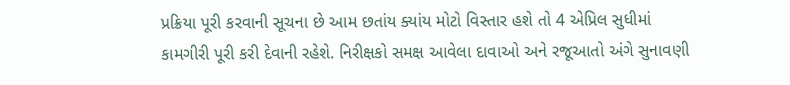પ્રક્રિયા પૂરી કરવાની સૂચના છે આમ છતાંય ક્યાંય મોટો વિસ્તાર હશે તો 4 એપ્રિલ સુધીમાં કામગીરી પૂરી કરી દેવાની રહેશે. નિરીક્ષકો સમક્ષ આવેલા દાવાઓ અને રજૂઆતો અંગે સુનાવણી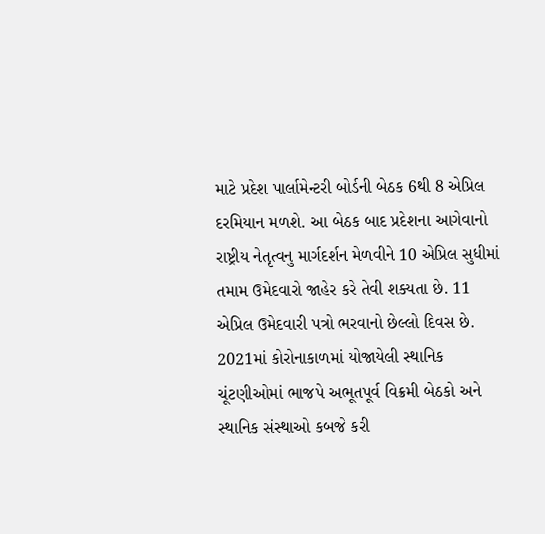માટે પ્રદેશ પાર્લામેન્ટરી બોર્ડની બેઠક 6થી 8 એપ્રિલ દરમિયાન મળશે. આ બેઠક બાદ પ્રદેશના આગેવાનો રાષ્ટ્રીય નેતૃત્વનુ માર્ગદર્શન મેળવીને 10 એપ્રિલ સુધીમાં તમામ ઉમેદવારો જાહેર કરે તેવી શક્યતા છે. 11 એપ્રિલ ઉમેદવારી પત્રો ભરવાનો છેલ્લો દિવસ છે. 2021માં કોરોનાકાળમાં યોજાયેલી સ્થાનિક ચૂંટણીઓમાં ભાજપે અભૂતપૂર્વ વિક્રમી બેઠકો અને સ્થાનિક સંસ્થાઓ કબજે કરી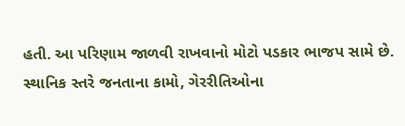હતી. આ પરિણામ જાળવી રાખવાનો મોટો પડકાર ભાજપ સામે છે. સ્થાનિક સ્તરે જનતાના કામો, ગેરરીતિઓના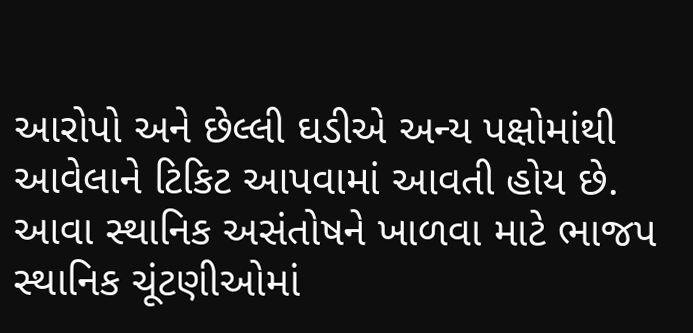આરોપો અને છેલ્લી ઘડીએ અન્ય પક્ષોમાંથી આવેલાને ટિકિટ આપવામાં આવતી હોય છે. આવા સ્થાનિક અસંતોષને ખાળવા માટે ભાજપ સ્થાનિક ચૂંટણીઓમાં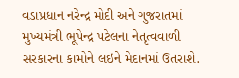વડાપ્રધાન નરેન્દ્ર મોદી અને ગુજરાતમાં મુખ્યમંત્રી ભૂપેન્દ્ર પટેલના નેતૃત્વવાળી સરકારના કામોને લઇને મેદાનમાં ઉતરાશે.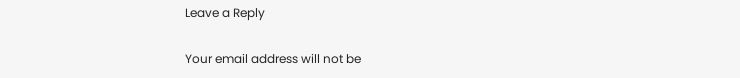Leave a Reply

Your email address will not be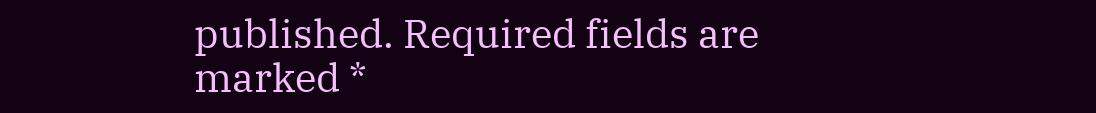published. Required fields are marked *